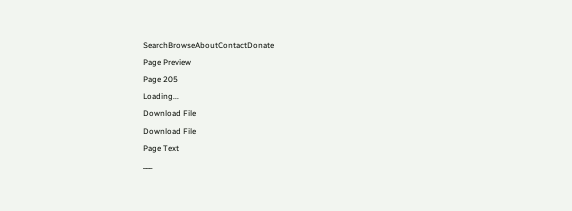SearchBrowseAboutContactDonate
Page Preview
Page 205
Loading...
Download File
Download File
Page Text
___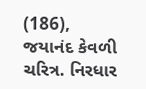(186), જયાનંદ કેવળી ચરિત્ર. નિરધાર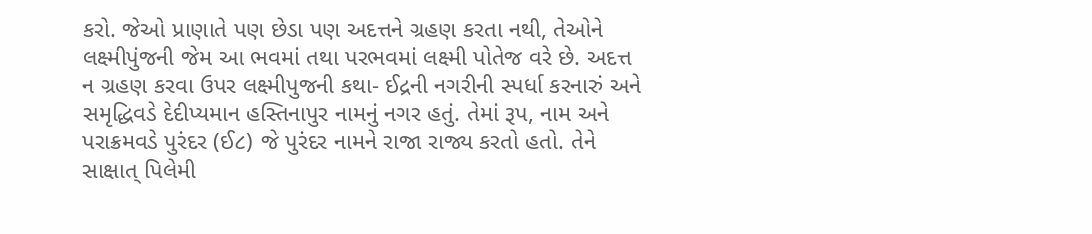કરો. જેઓ પ્રાણાતે પણ છેડા પણ અદત્તને ગ્રહણ કરતા નથી, તેઓને લક્ષ્મીપુંજની જેમ આ ભવમાં તથા પરભવમાં લક્ષ્મી પોતેજ વરે છે. અદત્ત ન ગ્રહણ કરવા ઉપર લક્ષ્મીપુજની કથા- ઈદ્રની નગરીની સ્પર્ધા કરનારું અને સમૃદ્ધિવડે દેદીપ્યમાન હસ્તિનાપુર નામનું નગર હતું. તેમાં રૂપ, નામ અને પરાક્રમવડે પુરંદર (ઈ૮) જે પુરંદર નામને રાજા રાજ્ય કરતો હતો. તેને સાક્ષાત્ પિલેમી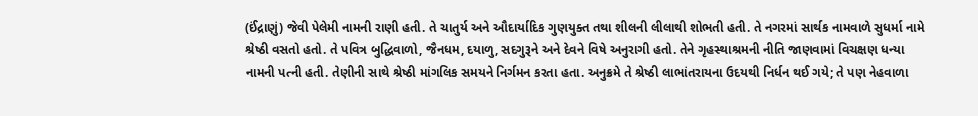(ઈંદ્રાણું) જેવી પેલેમી નામની રાણી હતી. તે ચાતુર્ય અને ઔદાર્યાદિક ગુણયુક્ત તથા શીલની લીલાથી શોભતી હતી. તે નગરમાં સાર્થક નામવાળે સુધર્મા નામે શ્રેષ્ઠી વસતો હતો. તે પવિત્ર બુદ્ધિવાળો, જૈનધમ, દયાળુ, સદગુરૂને અને દેવને વિષે અનુરાગી હતો. તેને ગૃહસ્થાશ્રમની નીતિ જાણવામાં વિચક્ષણ ધન્યા નામની પત્ની હતી. તેણીની સાથે શ્રેષ્ઠી માંગલિક સમયને નિર્ગમન કરતા હતા. અનુક્રમે તે શ્રેષ્ઠી લાભાંતરાયના ઉદયથી નિર્ધન થઈ ગયે; તે પણ નેહવાળા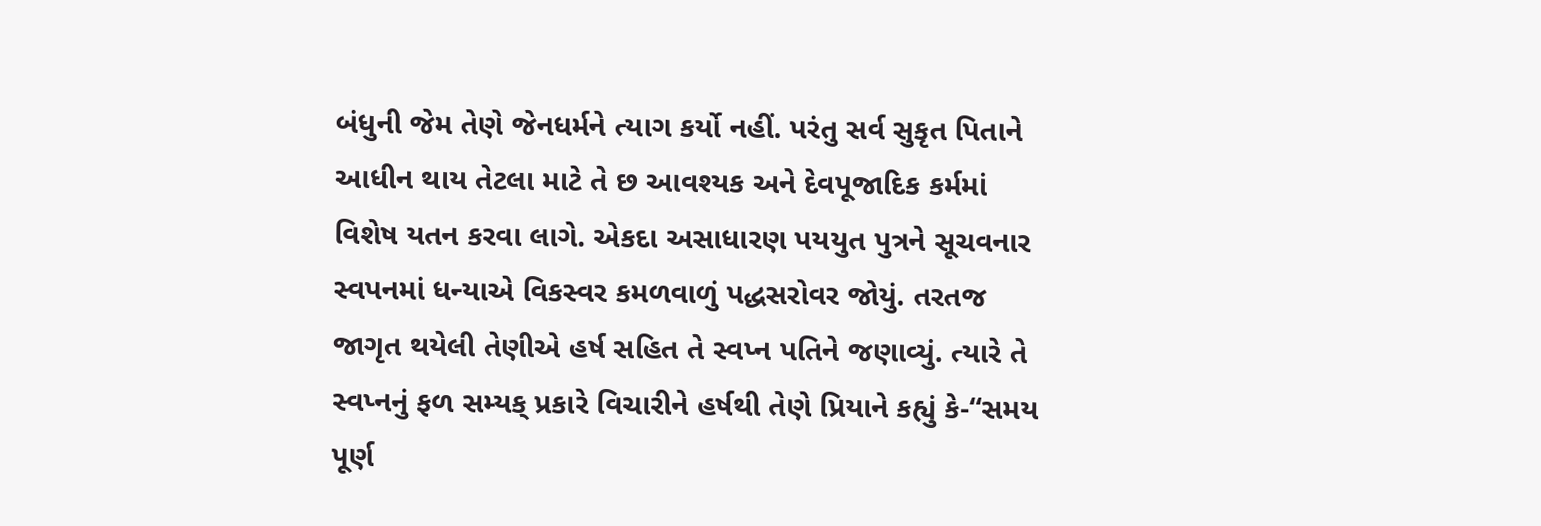બંધુની જેમ તેણે જેનધર્મને ત્યાગ કર્યો નહીં. પરંતુ સર્વ સુકૃત પિતાને આધીન થાય તેટલા માટે તે છ આવશ્યક અને દેવપૂજાદિક કર્મમાં વિશેષ યતન કરવા લાગે. એકદા અસાધારણ પયયુત પુત્રને સૂચવનાર સ્વપનમાં ધન્યાએ વિકસ્વર કમળવાળું પદ્ધસરોવર જોયું. તરતજ જાગૃત થયેલી તેણીએ હર્ષ સહિત તે સ્વપ્ન પતિને જણાવ્યું. ત્યારે તે સ્વપ્નનું ફળ સમ્યક્ પ્રકારે વિચારીને હર્ષથી તેણે પ્રિયાને કહ્યું કે-“સમય પૂર્ણ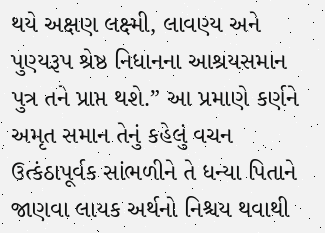થયે અક્ષણ લક્ષ્મી, લાવણ્ય અને પુણ્યરૂપ શ્રેષ્ઠ નિધાનના આશ્રયસમાન પુત્ર તને પ્રાપ્ત થશે.” આ પ્રમાણે કર્ણને અમૃત સમાન તેનું કહેલું વચન ઉત્કંઠાપૂર્વક સાંભળીને તે ધન્યા પિતાને જાણવા લાયક અર્થનો નિશ્ચય થવાથી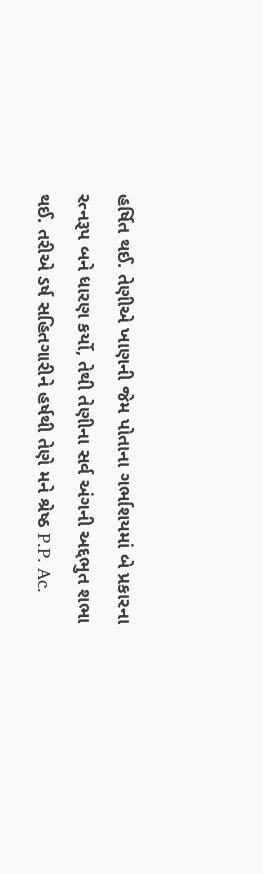હર્ષિત થઈ. તેણીએ ખાણની જેમ પોતાના ગર્ભાશયમાં બે પ્રકારના રત્નરૂપ બને ધારણ કર્યો, તેથી તેણીના સર્વ અંગની અદ્દભુત શભા થઈ. તરીએ ડર્ષ સહિતગારીને હર્ષથી તેણે મને શ્રેષ્ઠ P.P. Ac.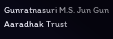Gunratnasuri M.S. Jun Gun Aaradhak Trust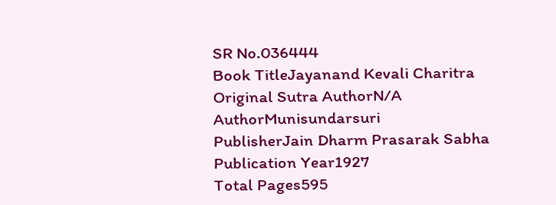SR No.036444
Book TitleJayanand Kevali Charitra
Original Sutra AuthorN/A
AuthorMunisundarsuri
PublisherJain Dharm Prasarak Sabha
Publication Year1927
Total Pages595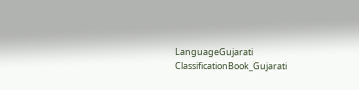LanguageGujarati
ClassificationBook_Gujarati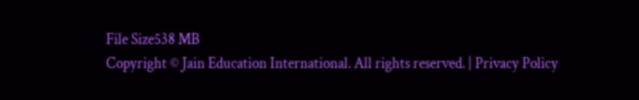File Size538 MB
Copyright © Jain Education International. All rights reserved. | Privacy Policy